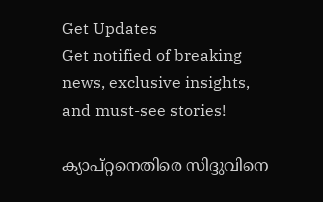Get Updates
Get notified of breaking news, exclusive insights, and must-see stories!

ക്യാപ്റ്റനെതിരെ സിദ്ദുവിനെ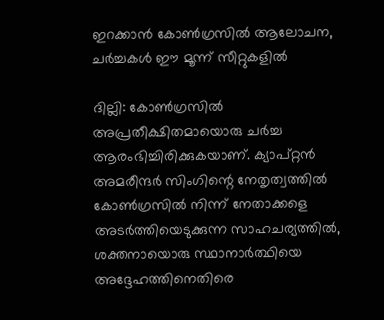ഇറക്കാന്‍ കോണ്‍ഗ്രസില്‍ ആലോചന, ചര്‍ച്ചകള്‍ ഈ മൂന്ന് സീറ്റുകളില്‍

ദില്ലി: കോണ്‍ഗ്രസില്‍ അപ്രതീക്ഷിതമായൊരു ചര്‍ച്ച ആരംഭിച്ചിരിക്കുകയാണ്. ക്യാപ്റ്റന്‍ അമരീന്ദര്‍ സിംഗിന്റെ നേതൃത്വത്തില്‍ കോണ്‍ഗ്രസില്‍ നിന്ന് നേതാക്കളെ അടര്‍ത്തിയെടുക്കുന്ന സാഹചര്യത്തില്‍, ശക്തനായൊരു സ്ഥാനാര്‍ത്ഥിയെ അദ്ദേഹത്തിനെതിരെ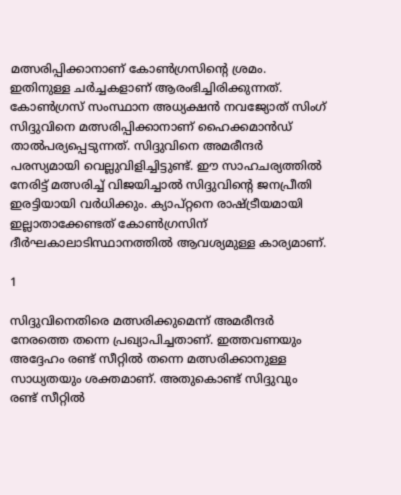മത്സരിപ്പിക്കാനാണ് കോണ്‍ഗ്രസിന്റെ ശ്രമം. ഇതിനുള്ള ചര്‍ച്ചകളാണ് ആരംഭിച്ചിരിക്കുന്നത്. കോണ്‍ഗ്രസ് സംസ്ഥാന അധ്യക്ഷന്‍ നവജ്യോത് സിംഗ് സിദ്ദുവിനെ മത്സരിപ്പിക്കാനാണ് ഹൈക്കമാന്‍ഡ് താല്‍പര്യപ്പെടുന്നത്. സിദ്ദുവിനെ അമരീന്ദര്‍ പരസ്യമായി വെല്ലുവിളിച്ചിട്ടുണ്ട്. ഈ സാഹചര്യത്തില്‍ നേരിട്ട് മത്സരിച്ച് വിജയിച്ചാല്‍ സിദ്ദുവിന്റെ ജനപ്രീതി ഇരട്ടിയായി വര്‍ധിക്കും. ക്യാപ്റ്റനെ രാഷ്ട്രീയമായി ഇല്ലാതാക്കേണ്ടത് കോണ്‍ഗ്രസിന് ദീര്‍ഘകാലാടിസ്ഥാനത്തില്‍ ആവശ്യമുള്ള കാര്യമാണ്.

1

സിദ്ദുവിനെതിരെ മത്സരിക്കുമെന്ന് അമരീന്ദര്‍ നേരത്തെ തന്നെ പ്രഖ്യാപിച്ചതാണ്. ഇത്തവണയും അദ്ദേഹം രണ്ട് സീറ്റില്‍ തന്നെ മത്സരിക്കാനുള്ള സാധ്യതയും ശക്തമാണ്. അതുകൊണ്ട് സിദ്ദുവും രണ്ട് സീറ്റില്‍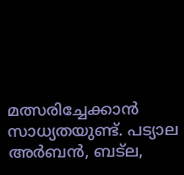മത്സരിച്ചേക്കാന്‍ സാധ്യതയുണ്ട്. പട്യാല അര്‍ബന്‍, ബട്‌ല,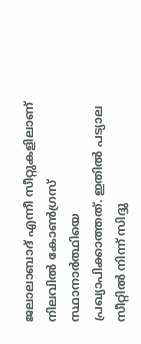ജലാലാബാദ് എന്നീ സീറ്റുകളിലാണ് നിലവില്‍ കോണ്‍ഗ്രസ് സ്ഥാനാര്‍ത്ഥിയെ പ്രഖ്യാപിക്കാത്തത്. ഇതില്‍ പട്യാല സീറ്റില്‍ നിന്ന് സിദ്ദു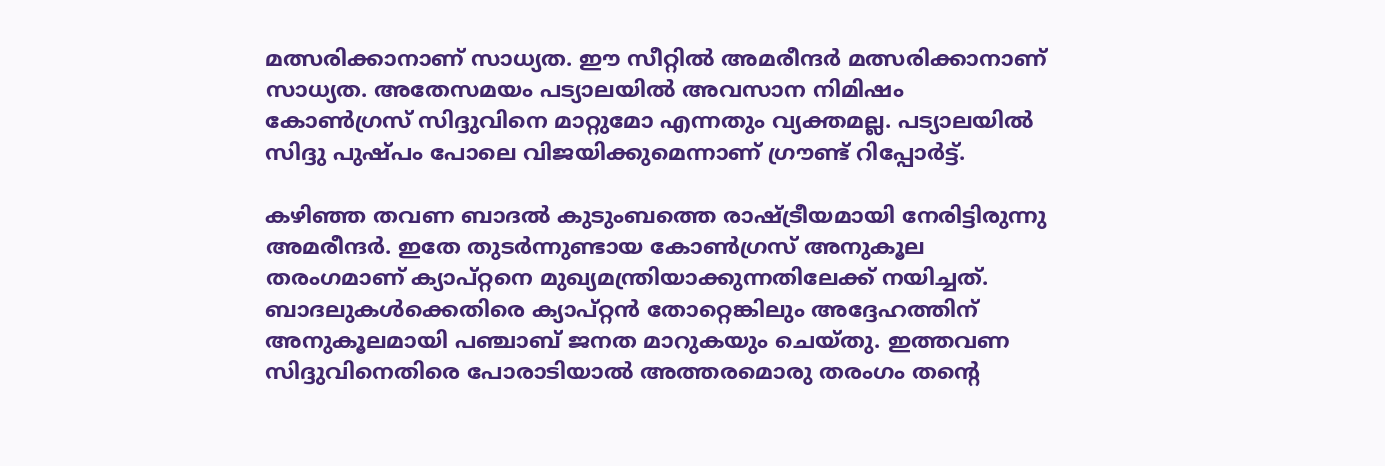മത്സരിക്കാനാണ് സാധ്യത. ഈ സീറ്റില്‍ അമരീന്ദര്‍ മത്സരിക്കാനാണ് സാധ്യത. അതേസമയം പട്യാലയില്‍ അവസാന നിമിഷം കോണ്‍ഗ്രസ് സിദ്ദുവിനെ മാറ്റുമോ എന്നതും വ്യക്തമല്ല. പട്യാലയില്‍ സിദ്ദു പുഷ്പം പോലെ വിജയിക്കുമെന്നാണ് ഗ്രൗണ്ട് റിപ്പോര്‍ട്ട്.

കഴിഞ്ഞ തവണ ബാദല്‍ കുടുംബത്തെ രാഷ്ട്രീയമായി നേരിട്ടിരുന്നു അമരീന്ദര്‍. ഇതേ തുടര്‍ന്നുണ്ടായ കോണ്‍ഗ്രസ് അനുകൂല തരംഗമാണ് ക്യാപ്റ്റനെ മുഖ്യമന്ത്രിയാക്കുന്നതിലേക്ക് നയിച്ചത്. ബാദലുകള്‍ക്കെതിരെ ക്യാപ്റ്റന്‍ തോറ്റെങ്കിലും അദ്ദേഹത്തിന് അനുകൂലമായി പഞ്ചാബ് ജനത മാറുകയും ചെയ്തു. ഇത്തവണ സിദ്ദുവിനെതിരെ പോരാടിയാല്‍ അത്തരമൊരു തരംഗം തന്റെ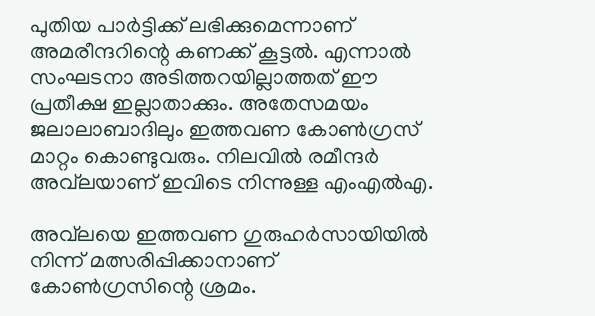പുതിയ പാര്‍ട്ടിക്ക് ലഭിക്കുമെന്നാണ് അമരീന്ദറിന്റെ കണക്ക് കൂട്ടല്‍. എന്നാല്‍ സംഘടനാ അടിത്തറയില്ലാത്തത് ഈ പ്രതീക്ഷ ഇല്ലാതാക്കും. അതേസമയം ജലാലാബാദിലും ഇത്തവണ കോണ്‍ഗ്രസ് മാറ്റം കൊണ്ടുവരും. നിലവില്‍ രമീന്ദര്‍ അവ്‌ലയാണ് ഇവിടെ നിന്നുള്ള എംഎല്‍എ.

അവ്‌ലയെ ഇത്തവണ ഗുരുഹര്‍സായിയില്‍ നിന്ന് മത്സരിപ്പിക്കാനാണ് കോണ്‍ഗ്രസിന്റെ ശ്രമം.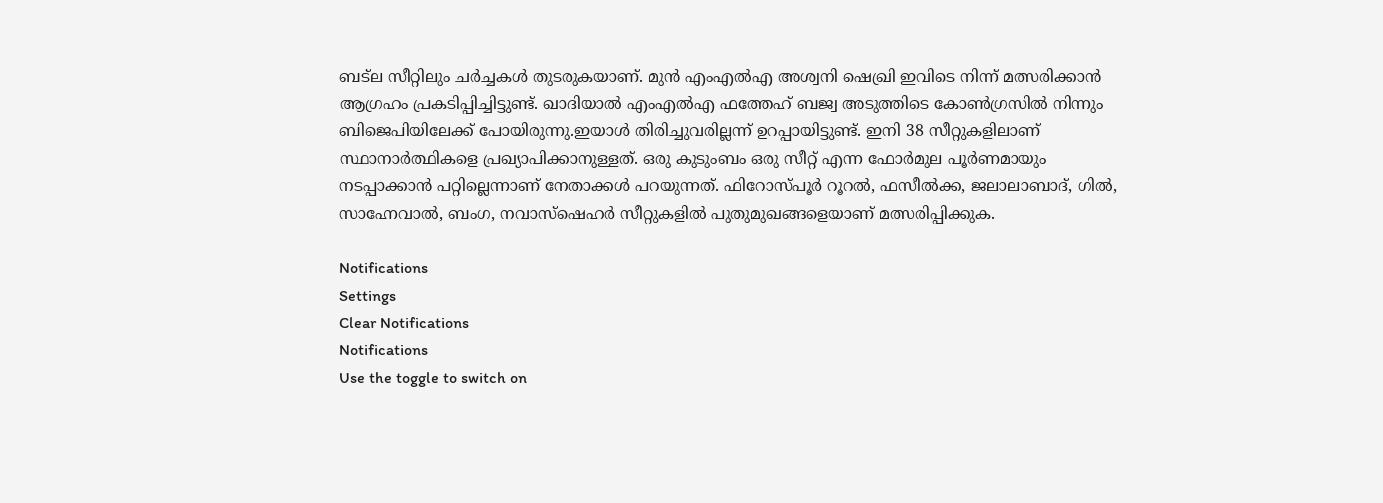ബട്‌ല സീറ്റിലും ചര്‍ച്ചകള്‍ തുടരുകയാണ്. മുന്‍ എംഎല്‍എ അശ്വനി ഷെഖ്രി ഇവിടെ നിന്ന് മത്സരിക്കാന്‍ ആഗ്രഹം പ്രകടിപ്പിച്ചിട്ടുണ്ട്. ഖാദിയാല്‍ എംഎല്‍എ ഫത്തേഹ് ബജ്വ അടുത്തിടെ കോണ്‍ഗ്രസില്‍ നിന്നും ബിജെപിയിലേക്ക് പോയിരുന്നു.ഇയാള്‍ തിരിച്ചുവരില്ലന്ന് ഉറപ്പായിട്ടുണ്ട്. ഇനി 38 സീറ്റുകളിലാണ് സ്ഥാനാര്‍ത്ഥികളെ പ്രഖ്യാപിക്കാനുള്ളത്. ഒരു കുടുംബം ഒരു സീറ്റ് എന്ന ഫോര്‍മുല പൂര്‍ണമായും നടപ്പാക്കാന്‍ പറ്റില്ലെന്നാണ് നേതാക്കള്‍ പറയുന്നത്. ഫിറോസ്പൂര്‍ റൂറല്‍, ഫസീല്‍ക്ക, ജലാലാബാദ്, ഗില്‍, സാഹ്നേവാല്‍, ബംഗ, നവാസ്‌ഷെഹര്‍ സീറ്റുകളില്‍ പുതുമുഖങ്ങളെയാണ് മത്സരിപ്പിക്കുക.

Notifications
Settings
Clear Notifications
Notifications
Use the toggle to switch on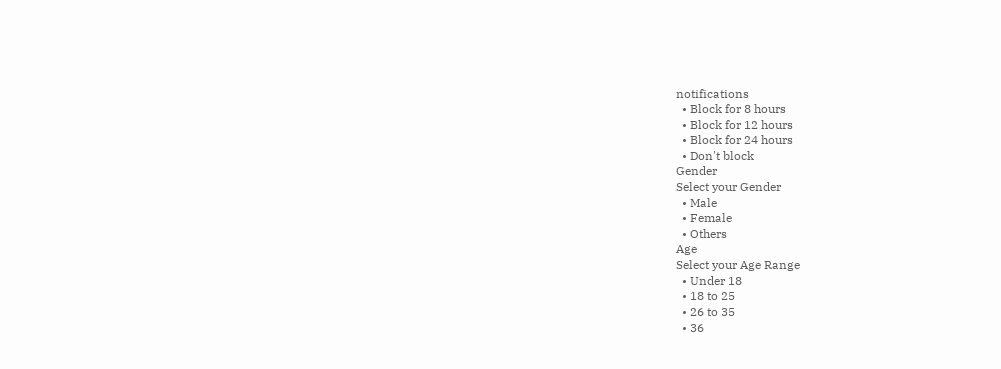notifications
  • Block for 8 hours
  • Block for 12 hours
  • Block for 24 hours
  • Don't block
Gender
Select your Gender
  • Male
  • Female
  • Others
Age
Select your Age Range
  • Under 18
  • 18 to 25
  • 26 to 35
  • 36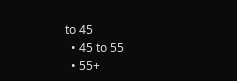to 45
  • 45 to 55
  • 55+